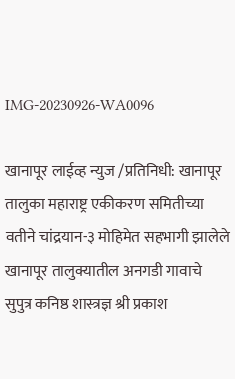IMG-20230926-WA0096

खानापूर लाईव्ह न्युज /प्रतिनिधी: खानापूर तालुका महाराष्ट्र एकीकरण समितीच्या वतीने चांद्रयान-३ मोहिमेत सहभागी झालेले खानापूर तालुक्यातील अनगडी गावाचे सुपुत्र कनिष्ठ शास्त्रज्ञ श्री प्रकाश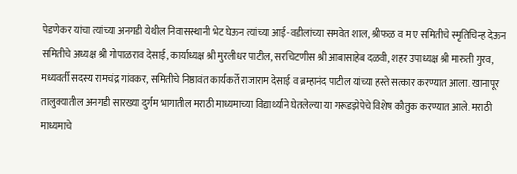पेडणेकर यांचा त्यांच्या अनगडी येथील निवासस्थानी भेट घेऊन त्यांच्या आई-वडीलांच्या समवेत शाल, श्रीफळ व म ए समितीचे स्मृतिचिन्ह देऊन समितीचे अध्यक्ष श्री गोपाळराव देसाई, कार्याध्यक्ष श्री मुरलीधर पाटील, सरचिटणीस श्री आबासाहेब दळवी, शहर उपाध्यक्ष श्री मारुती गुरव, मध्यवर्ती सदस्य रामचंद्र गांवकर, समितीचे निष्ठावंत कार्यकर्ते राजाराम देसाई व ब्रम्हानंद पाटील यांच्या हस्ते सत्कार करण्यात आला. खानापूर तालुक्यातील अनगडी सारख्या दुर्गम भागातील मराठी माध्यमाच्या विद्यार्थ्यांने घेतलेल्या या गरूडझेपेचे विशेष कौतुक करण्यात आले. मराठी माध्यमाचे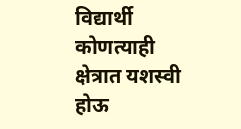विद्यार्थी कोणत्याही क्षेत्रात यशस्वी होऊ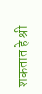शकतात हे श्री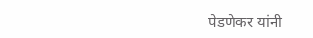पेडणेकर यांनी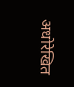अधोरेखित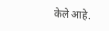केले आहे.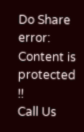Do Share
error: Content is protected !!
Call Us